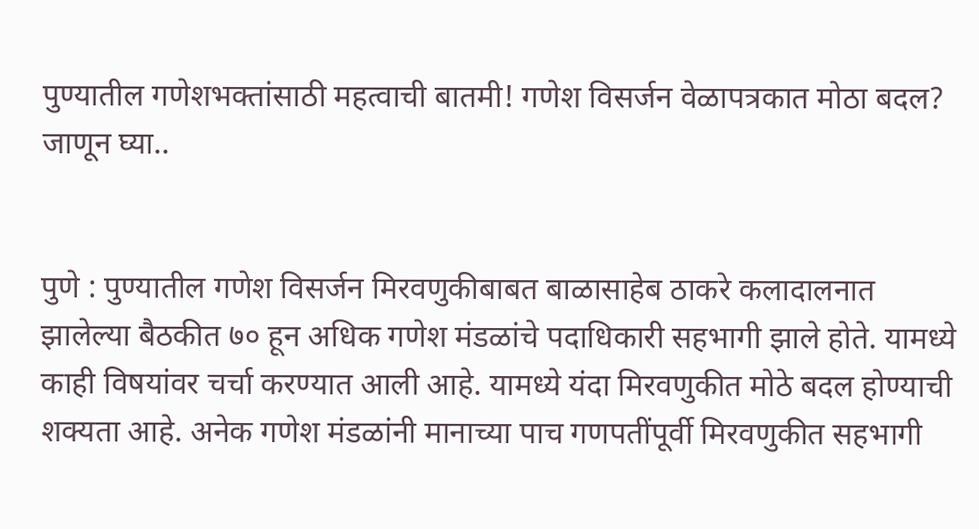पुण्यातील गणेशभक्तांसाठी महत्वाची बातमी! गणेश विसर्जन वेळापत्रकात मोठा बदल? जाणून घ्या..


पुणे : पुण्यातील गणेश विसर्जन मिरवणुकीबाबत बाळासाहेब ठाकरे कलादालनात झालेल्या बैठकीत ७० हून अधिक गणेश मंडळांचे पदाधिकारी सहभागी झाले होते. यामध्ये काही विषयांवर चर्चा करण्यात आली आहे. यामध्ये यंदा मिरवणुकीत मोठे बदल होण्याची शक्यता आहे. अनेक गणेश मंडळांनी मानाच्या पाच गणपतींपूर्वी मिरवणुकीत सहभागी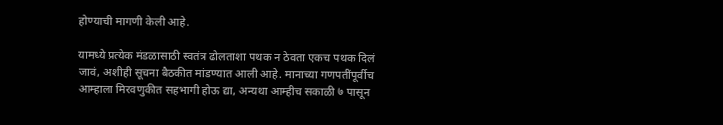होण्याची मागणी केली आहे.

यामध्ये प्रत्येक मंडळासाठी स्वतंत्र ढोलताशा पथक न ठेवता एकच पथक दिलं जावं, अशीही सूचना बैठकीत मांडण्यात आली आहे. मानाच्या गणपतींपूर्वीच आम्हाला मिरवणुकीत सहभागी होऊ द्या, अन्यथा आम्हीच सकाळी ७ पासून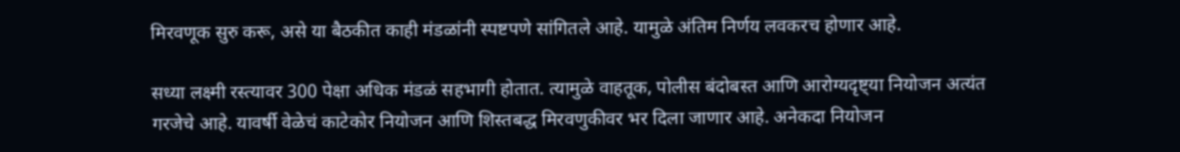मिरवणूक सुरु करू, असे या बैठकीत काही मंडळांनी स्पष्टपणे सांगितले आहे. यामुळे अंतिम निर्णय लवकरच होणार आहे.

सध्या लक्ष्मी रस्त्यावर 300 पेक्षा अधिक मंडळं सहभागी होतात. त्यामुळे वाहतूक, पोलीस बंदोबस्त आणि आरोग्यदृष्ट्या नियोजन अत्यंत गरजेचे आहे. यावर्षी वेळेचं काटेकोर नियोजन आणि शिस्तबद्ध मिरवणुकीवर भर दिला जाणार आहे. अनेकदा नियोजन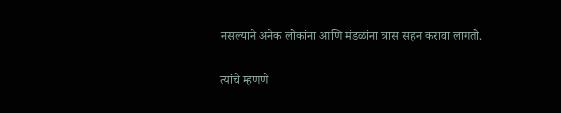नसल्याने अनेक लोकांना आणि मंडळांना त्रास सहन करावा लागतो.

त्यांचे म्हणणे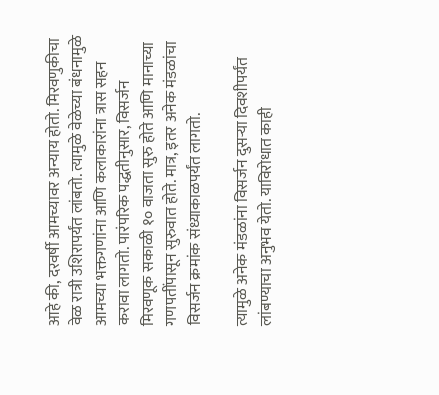आहे की, दरवर्षी आमच्यावर अन्याय होतो. मिरवणुकीचा वेळ रात्री उशिरापर्यंत लांबतो. त्यामुळे वेळेच्या बंधनामुळे आमच्या भक्तगणांना आणि कलाकारांना त्रास सहन करावा लागतो. पारंपरिक पद्धतीनुसार, विसर्जन मिरवणूक सकाळी १० वाजता सुरु होते आणि मानाच्या गणपतींपासून सुरुवात होते. मात्र, इतर अनेक मंडळांचा विसर्जन क्रमांक संध्याकाळपर्यंत लागतो.

त्यामुळे अनेक मंडळांना विसर्जन दुसऱ्या दिवशीपर्यंत लांबण्याचा अनुभव येतो. याविरोधात काही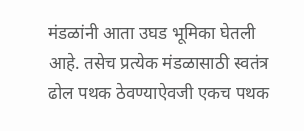मंडळांनी आता उघड भूमिका घेतली आहे. तसेच प्रत्येक मंडळासाठी स्वतंत्र ढोल पथक ठेवण्याऐवजी एकच पथक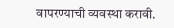वापरण्याची व्यवस्था करावी.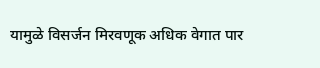यामुळे विसर्जन मिरवणूक अधिक वेगात पार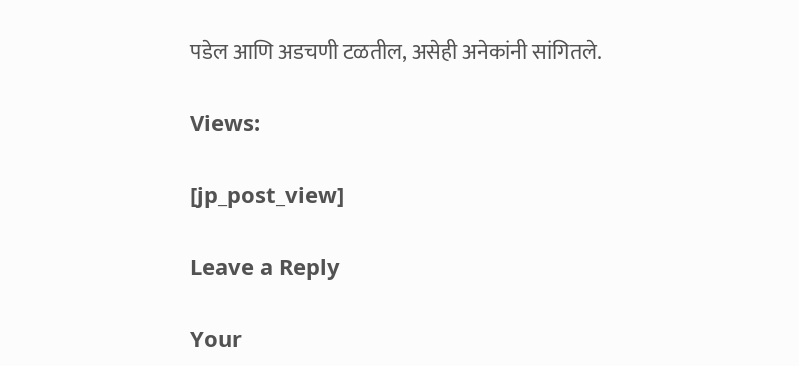पडेल आणि अडचणी टळतील, असेही अनेकांनी सांगितले.

Views:

[jp_post_view]

Leave a Reply

Your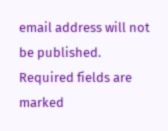email address will not be published. Required fields are marked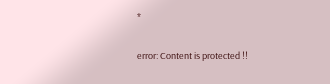*

error: Content is protected !!